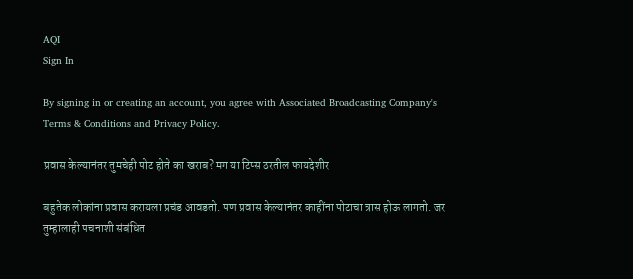AQI
Sign In

By signing in or creating an account, you agree with Associated Broadcasting Company's Terms & Conditions and Privacy Policy.

प्रवास केल्यानंतर तुमचेही पोट होते का खराब? मग या टिप्स ठरतील फायदेशीर

बहुतेक लोकांना प्रवास करायला प्रचंड आवडतो. पण प्रवास केल्यानंतर काहींना पोटाचा त्रास होऊ लागतो. जर तुम्हालाही पचनाशी संबंधित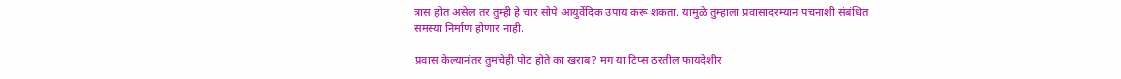त्रास होत असेल तर तुम्ही हे चार सोपे आयुर्वेदिक उपाय करू शकता. यामुळे तुम्हाला प्रवासादरम्यान पचनाशी संबंधित समस्या निर्माण होणार नाही.

प्रवास केल्यानंतर तुमचेही पोट होते का खराब? मग या टिप्स ठरतील फायदेशीर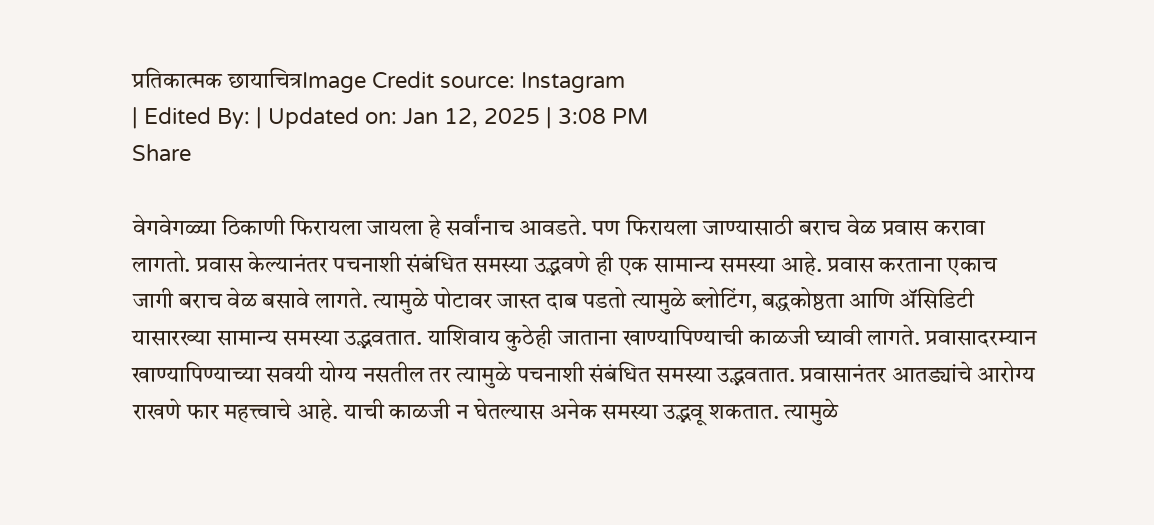प्रतिकात्मक छायाचित्रImage Credit source: Instagram
| Edited By: | Updated on: Jan 12, 2025 | 3:08 PM
Share

वेगवेगळ्या ठिकाणी फिरायला जायला हे सर्वांनाच आवडते. पण फिरायला जाण्यासाठी बराच वेळ प्रवास करावा लागतो. प्रवास केल्यानंतर पचनाशी संबंधित समस्या उद्भवणे ही एक सामान्य समस्या आहे. प्रवास करताना एकाच जागी बराच वेळ बसावे लागते. त्यामुळे पोटावर जास्त दाब पडतो त्यामुळे ब्लोटिंग, बद्धकोष्ठता आणि ॲसिडिटी यासारख्या सामान्य समस्या उद्भवतात. याशिवाय कुठेही जाताना खाण्यापिण्याची काळजी घ्यावी लागते. प्रवासादरम्यान खाण्यापिण्याच्या सवयी योग्य नसतील तर त्यामुळे पचनाशी संबंधित समस्या उद्भवतात. प्रवासानंतर आतड्यांचे आरोग्य राखणे फार महत्त्वाचे आहे. याची काळजी न घेतल्यास अनेक समस्या उद्भवू शकतात. त्यामुळे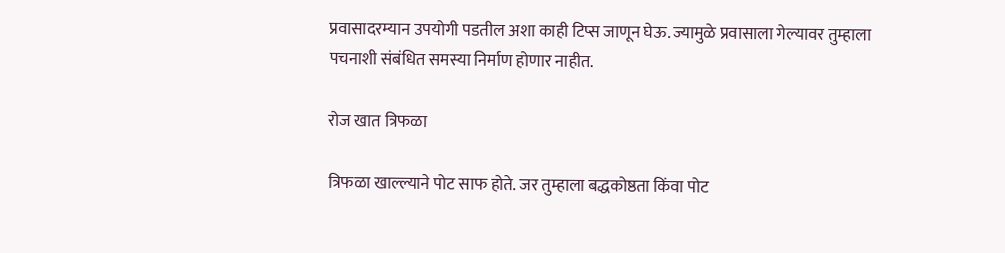प्रवासादरम्यान उपयोगी पडतील अशा काही टिप्स जाणून घेऊ. ज्यामुळे प्रवासाला गेल्यावर तुम्हाला पचनाशी संबंधित समस्या निर्माण होणार नाहीत.

रोज खात त्रिफळा

त्रिफळा खाल्ल्याने पोट साफ होते. जर तुम्हाला बद्धकोष्ठता किंवा पोट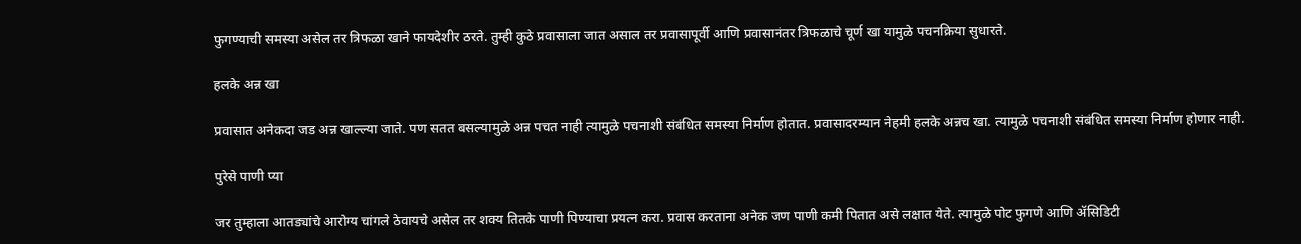फुगण्याची समस्या असेल तर त्रिफळा खाने फायदेशीर ठरते. तुम्ही कुठे प्रवासाला जात असाल तर प्रवासापूर्वी आणि प्रवासानंतर त्रिफळाचे चूर्ण खा यामुळे पचनक्रिया सुधारते.

हलके अन्न खा

प्रवासात अनेकदा जड अन्न खाल्ल्या जाते. पण सतत बसल्यामुळे अन्न पचत नाही त्यामुळे पचनाशी संबंधित समस्या निर्माण होतात. प्रवासादरम्यान नेहमी हलके अन्नच खा. त्यामुळे पचनाशी संबंधित समस्या निर्माण होणार नाही.

पुरेसे पाणी प्या

जर तुम्हाला आतड्यांचे आरोग्य चांगले ठेवायचे असेल तर शक्य तितके पाणी पिण्याचा प्रयत्न करा. प्रवास करताना अनेक जण पाणी कमी पितात असे लक्षात येते. त्यामुळे पोट फुगणे आणि ॲसिडिटी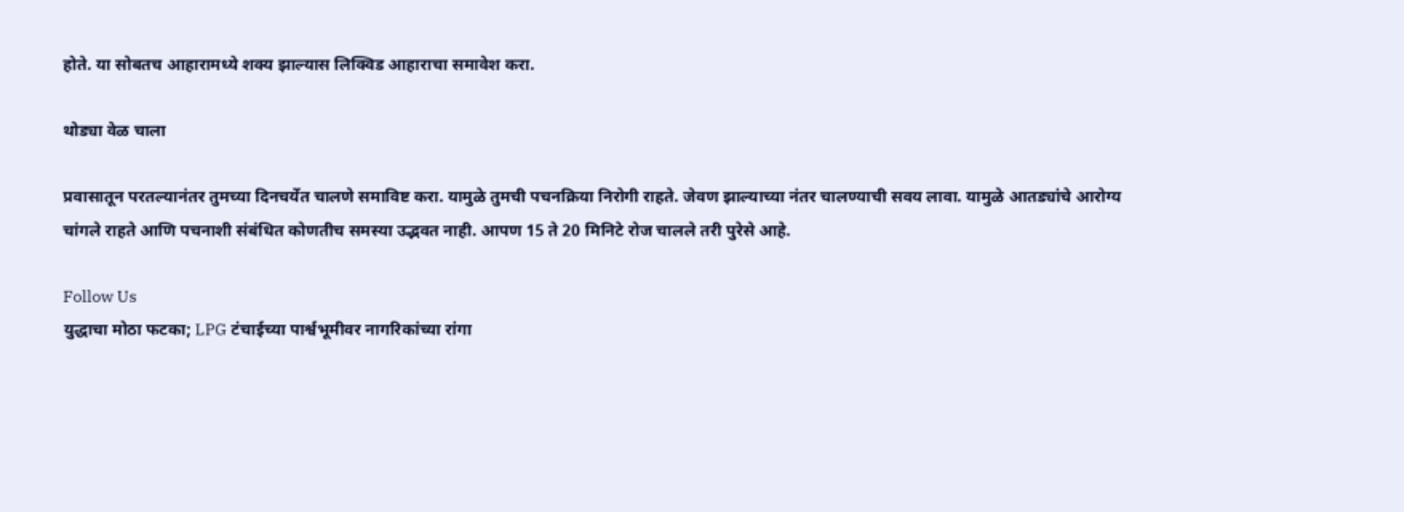होते. या सोबतच आहारामध्ये शक्य झाल्यास लिक्विड आहाराचा समावेश करा.

थोड्या वेळ चाला

प्रवासातून परतल्यानंतर तुमच्या दिनचर्येत चालणे समाविष्ट करा. यामुळे तुमची पचनक्रिया निरोगी राहते. जेवण झाल्याच्या नंतर चालण्याची सवय लावा. यामुळे आतड्यांचे आरोग्य चांगले राहते आणि पचनाशी संबंधित कोणतीच समस्या उद्भवत नाही. आपण 15 ते 20 मिनिटे रोज चालले तरी पुरेसे आहे.

Follow Us
युद्धाचा मोठा फटका; LPG टंचाईच्या पार्श्वभूमीवर नागरिकांच्या रांगा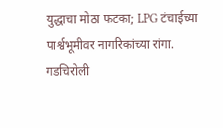युद्धाचा मोठा फटका; LPG टंचाईच्या पार्श्वभूमीवर नागरिकांच्या रांगा.
गडचिरोली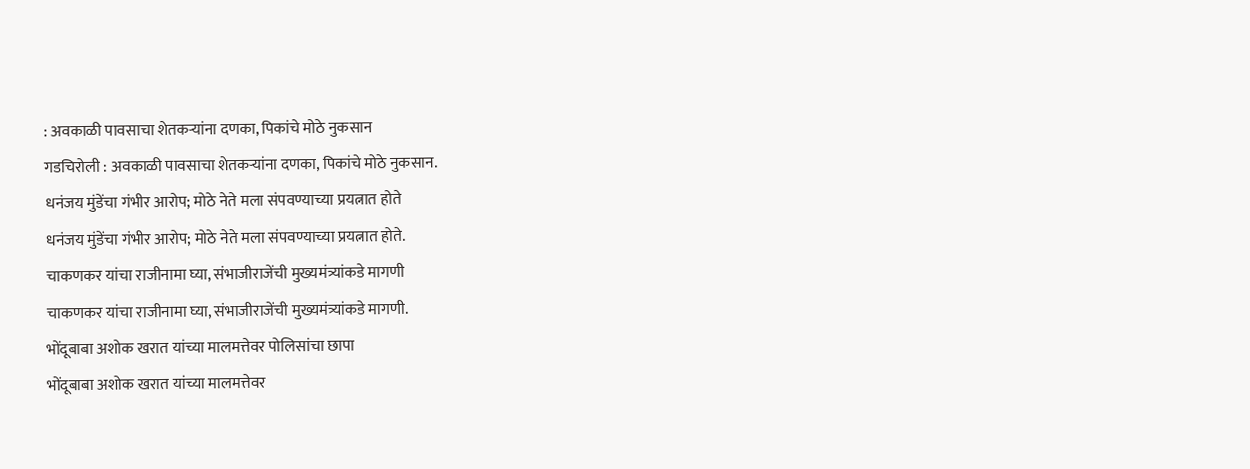: अवकाळी पावसाचा शेतकऱ्यांना दणका, पिकांचे मोठे नुकसान
गडचिरोली : अवकाळी पावसाचा शेतकऱ्यांना दणका, पिकांचे मोठे नुकसान.
धनंजय मुंडेंचा गंभीर आरोप; मोठे नेते मला संपवण्याच्या प्रयत्नात होते
धनंजय मुंडेंचा गंभीर आरोप; मोठे नेते मला संपवण्याच्या प्रयत्नात होते.
चाकणकर यांचा राजीनामा घ्या, संभाजीराजेंची मुख्यमंत्र्यांकडे मागणी
चाकणकर यांचा राजीनामा घ्या, संभाजीराजेंची मुख्यमंत्र्यांकडे मागणी.
भोंदूबाबा अशोक खरात यांच्या मालमत्तेवर पोलिसांचा छापा
भोंदूबाबा अशोक खरात यांच्या मालमत्तेवर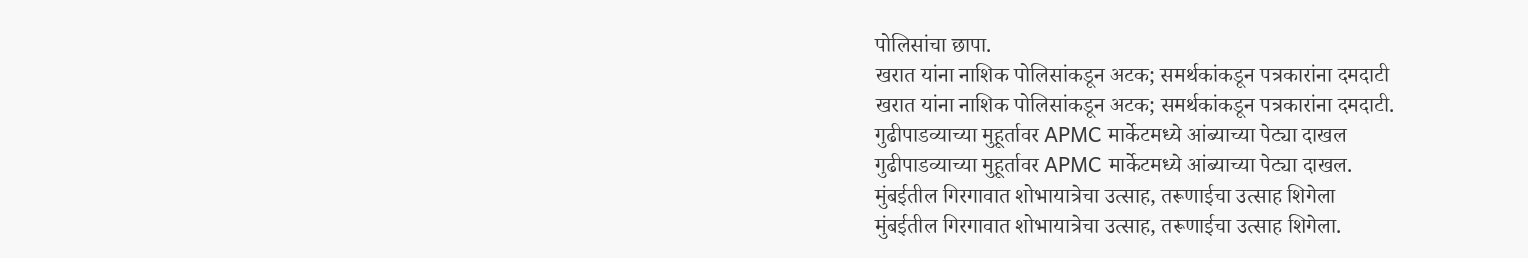पोलिसांचा छापा.
खरात यांना नाशिक पोलिसांकडून अटक; समर्थकांकडून पत्रकारांना दमदाटी
खरात यांना नाशिक पोलिसांकडून अटक; समर्थकांकडून पत्रकारांना दमदाटी.
गुढीपाडव्याच्या मुहूर्तावर APMC मार्केटमध्ये आंब्याच्या पेट्या दाखल
गुढीपाडव्याच्या मुहूर्तावर APMC मार्केटमध्ये आंब्याच्या पेट्या दाखल.
मुंबईतील गिरगावात शोभायात्रेचा उत्साह, तरूणाईचा उत्साह शिगेला
मुंबईतील गिरगावात शोभायात्रेचा उत्साह, तरूणाईचा उत्साह शिगेला.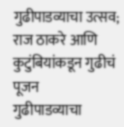गुढीपाडव्याचा उत्सव; राज ठाकरे आणि कुटुंबियांकडून गुढीचं पूजन
गुढीपाडव्याचा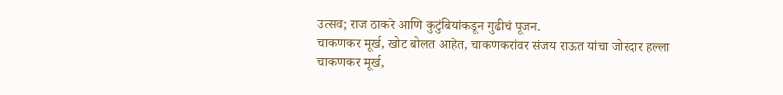उत्सव; राज ठाकरे आणि कुटुंबियांकडून गुढीचं पूजन.
चाकणकर मूर्ख, खोट बोलत आहेत, चाकणकरांवर संजय राऊत यांचा जोरदार हल्ला
चाकणकर मूर्ख,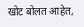खोट बोलत आहेत,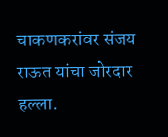चाकणकरांवर संजय राऊत यांचा जोरदार हल्ला.